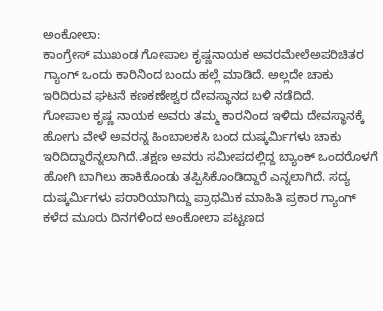ಅಂಕೋಲಾ:
ಕಾಂಗ್ರೇಸ್ ಮುಖಂಡ ಗೋಪಾಲ ಕೃಷ್ಣನಾಯಕ ಅವರಮೇಲೆಅಪರಿಚಿತರ ಗ್ಯಾಂಗ್ ಒಂದು ಕಾರಿನಿಂದ ಬಂದು ಹಲ್ಲೆ ಮಾಡಿದೆ. ಅಲ್ಲದೇ ಚಾಕು ಇರಿದಿರುವ ಘಟನೆ ಕಣಕಣೇಶ್ವರ ದೇವಸ್ಥಾನದ ಬಳಿ ನಡೆದಿದೆ.
ಗೋಪಾಲ ಕೃಷ್ಣ ನಾಯಕ ಅವರು ತಮ್ಮ ಕಾರನಿಂದ ಇಳಿದು ದೇವಸ್ಥಾನಕ್ಕೆ ಹೋಗು ವೇಳೆ ಅವರನ್ನ ಹಿಂಬಾಲಕಸಿ ಬಂದ ದುಷ್ಕರ್ಮಿಗಳು ಚಾಕು ಇರಿದಿದ್ದಾರೆನ್ನಲಾಗಿದೆ..ತಕ್ಷಣ ಅವರು ಸಮೀಪದಲ್ಲಿದ್ದ ಬ್ಯಾಂಕ್ ಒಂದರೊಳಗೆ ಹೋಗಿ ಬಾಗಿಲು ಹಾಕಿಕೊಂಡು ತಪ್ಪಿಸಿಕೊಂಡಿದ್ದಾರೆ ಎನ್ನಲಾಗಿದೆ. ಸದ್ಯ ದುಷ್ಕರ್ಮಿಗಳು ಪರಾರಿಯಾಗಿದ್ದು ಪ್ರಾಥಮಿಕ ಮಾಹಿತಿ ಪ್ರಕಾರ ಗ್ಯಾಂಗ್ ಕಳೆದ ಮೂರು ದಿನಗಳಿಂದ ಅಂಕೋಲಾ ಪಟ್ಟಣದ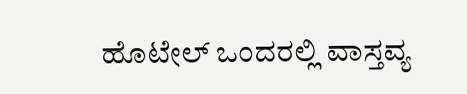ಹೊಟೇಲ್ ಒಂದರಲ್ಲಿ ವಾಸ್ತವ್ಯ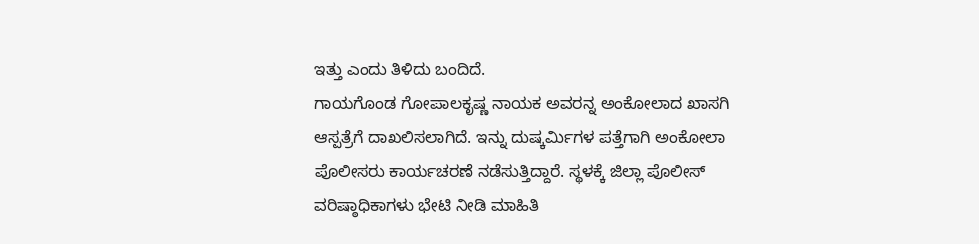ಇತ್ತು ಎಂದು ತಿಳಿದು ಬಂದಿದೆ.
ಗಾಯಗೊಂಡ ಗೋಪಾಲಕೃಷ್ಣ ನಾಯಕ ಅವರನ್ನ ಅಂಕೋಲಾದ ಖಾಸಗಿ ಆಸ್ಪತ್ರೆಗೆ ದಾಖಲಿಸಲಾಗಿದೆ. ಇನ್ನು ದುಷ್ಕರ್ಮಿಗಳ ಪತ್ತೆಗಾಗಿ ಅಂಕೋಲಾ ಪೊಲೀಸರು ಕಾರ್ಯಚರಣೆ ನಡೆಸುತ್ತಿದ್ದಾರೆ. ಸ್ಥಳಕ್ಕೆ ಜಿಲ್ಲಾ ಪೊಲೀಸ್ ವರಿಷ್ಠಾಧಿಕಾಗಳು ಭೇಟಿ ನೀಡಿ ಮಾಹಿತಿ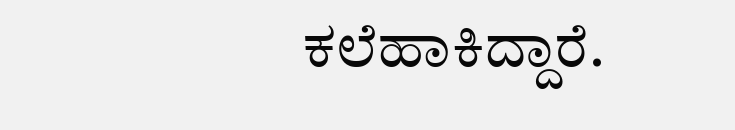ಕಲೆಹಾಕಿದ್ದಾರೆ.